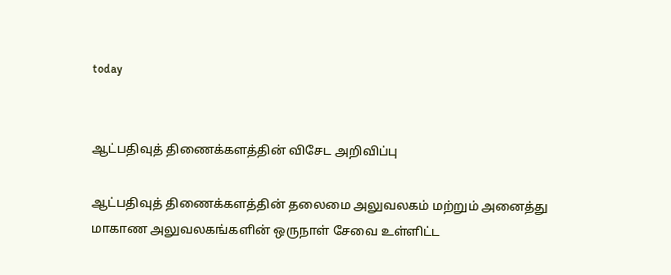today


ஆட்பதிவுத் திணைக்களத்தின் விசேட அறிவிப்பு

ஆட்பதிவுத் திணைக்களத்தின் தலைமை அலுவலகம் மற்றும் அனைத்து மாகாண அலுவலகங்களின் ஒருநாள் சேவை உள்ளிட்ட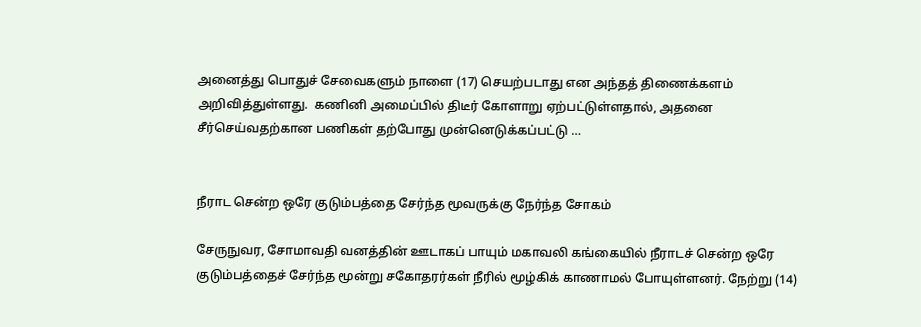அனைத்து பொதுச் சேவைகளும் நாளை (17) செயற்படாது என அந்தத் திணைக்களம் அறிவித்துள்ளது.  கணினி அமைப்பில் திடீர் கோளாறு ஏற்பட்டுள்ளதால், அதனை சீர்செய்வதற்கான பணிகள் தற்போது முன்னெடுக்கப்பட்டு …


நீராட சென்ற ஒரே குடும்பத்தை சேர்ந்த மூவருக்கு நேர்ந்த சோகம்

சேருநுவர, சோமாவதி வனத்தின் ஊடாகப் பாயும் மகாவலி கங்கையில் நீராடச் சென்ற ஒரே குடும்பத்தைச் சேர்ந்த மூன்று சகோதரர்கள் நீரில் மூழ்கிக் காணாமல் போயுள்ளனர். நேற்று (14)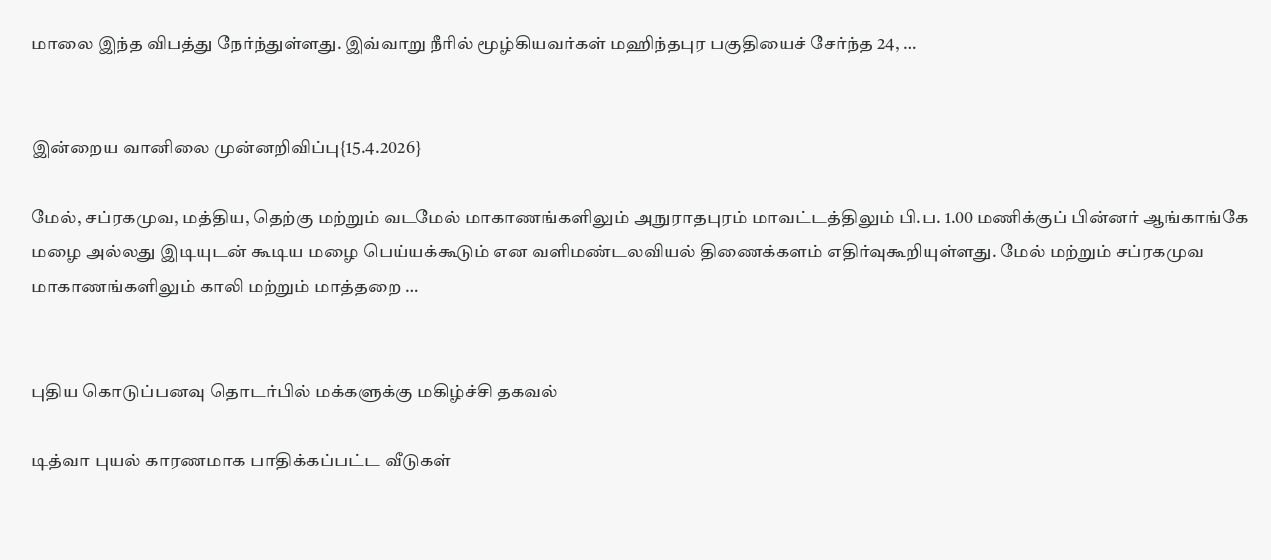மாலை இந்த விபத்து நேர்ந்துள்ளது. இவ்வாறு நீரில் மூழ்கியவர்கள் மஹிந்தபுர பகுதியைச் சேர்ந்த 24, …


இன்றைய வானிலை முன்னறிவிப்பு{15.4.2026}

மேல், சப்ரகமுவ, மத்திய, தெற்கு மற்றும் வடமேல் மாகாணங்களிலும் அநுராதபுரம் மாவட்டத்திலும் பி.ப. 1.00 மணிக்குப் பின்னர் ஆங்காங்கே மழை அல்லது இடியுடன் கூடிய மழை பெய்யக்கூடும் என வளிமண்டலவியல் திணைக்களம் எதிர்வுகூறியுள்ளது. மேல் மற்றும் சப்ரகமுவ மாகாணங்களிலும் காலி மற்றும் மாத்தறை …


புதிய கொடுப்பனவு தொடர்பில் மக்களுக்கு மகிழ்ச்சி தகவல்

டித்வா புயல் காரணமாக பாதிக்கப்பட்ட வீடுகள்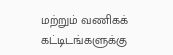மற்றும் வணிகக் கட்டிடங்களுக்கு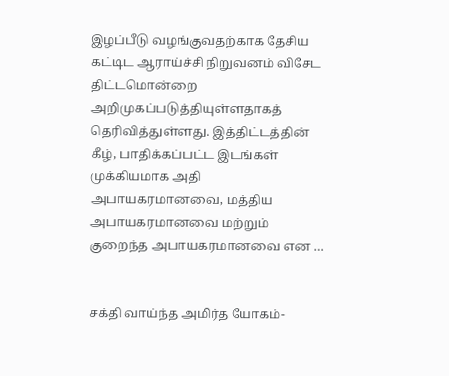இழப்பீடு வழங்குவதற்காக தேசிய கட்டிட ஆராய்ச்சி நிறுவனம் விசேட திட்டமொன்றை அறிமுகப்படுத்தியுள்ளதாகத் தெரிவித்துள்ளது. இத்திட்டத்தின் கீழ், பாதிக்கப்பட்ட இடங்கள் முக்கியமாக அதி அபாயகரமானவை, மத்திய அபாயகரமானவை மற்றும் குறைந்த அபாயகரமானவை என …


சக்தி வாய்ந்த அமிர்த யோகம்-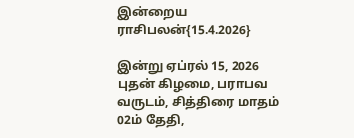இன்றைய ராசிபலன்{15.4.2026}

இன்று ஏப்ரல் 15, 2026 புதன் கிழமை, பராபவ வருடம், சித்திரை மாதம் 02ம் தேதி,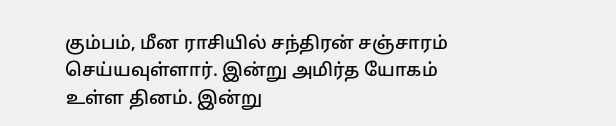கும்பம், மீன ராசியில் சந்திரன் சஞ்சாரம் செய்யவுள்ளார். இன்று அமிர்த யோகம் உள்ள தினம். இன்று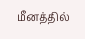மீனத்தில்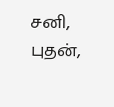சனி, புதன்,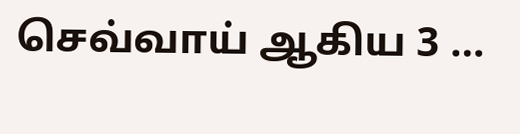செவ்வாய் ஆகிய 3 …